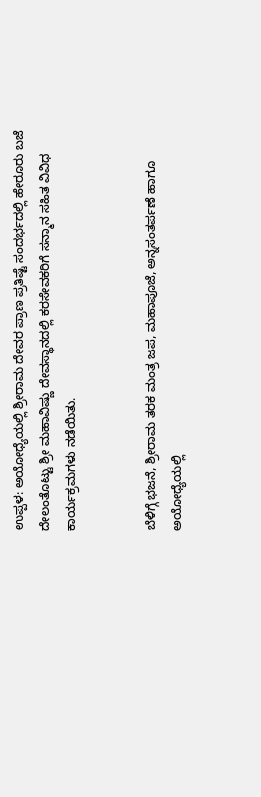ಉಪ್ಪಳ: ಅಯೋಧ್ಯೆಯಲ್ಲಿ ಶ್ರೀರಾಮ ದೇವರ ಪ್ರಾಣ ಪ್ರತಿಷ್ಟೆ ಸಂದರ್ಭದಲ್ಲಿ ಹೇರೂರು ಬಜೆ ದೇಲಂತೊಟ್ಟು ಶ್ರೀ ಮಹಾವಿಷ್ಣು ದೇವಸ್ಥಾನದಲ್ಲಿ ಕರಸೇವಕರಿಗೆ ಸನ್ಮಾನ ಸಹಿತ ವಿವಿಧ ಕಾರ್ಯಕ್ರಮಗಳು ನಡೆಯಿತು.


ಬೆಳಿಗ್ಗೆ ಭಜನೆ, ಶ್ರೀರಾಮ ತರಕ ಮಂತ್ರ ಜಪ, ಮಹಾಪೂಜೆ, ಅನ್ನಸಂತರ್ಪಣೆ ಹಾಗೂ ಅಯೋಧ್ಯೆಯಲ್ಲಿ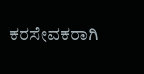ಕರಸೇವಕರಾಗಿ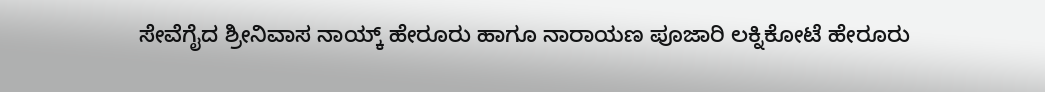ಸೇವೆಗೈದ ಶ್ರೀನಿವಾಸ ನಾಯ್ಕ್ ಹೇರೂರು ಹಾಗೂ ನಾರಾಯಣ ಪೂಜಾರಿ ಲಕ್ನಿಕೋಟೆ ಹೇರೂರು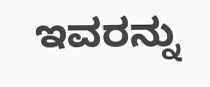ಇವರನ್ನು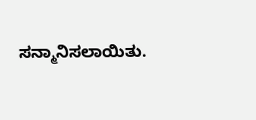ಸನ್ಮಾನಿಸಲಾಯಿತು.